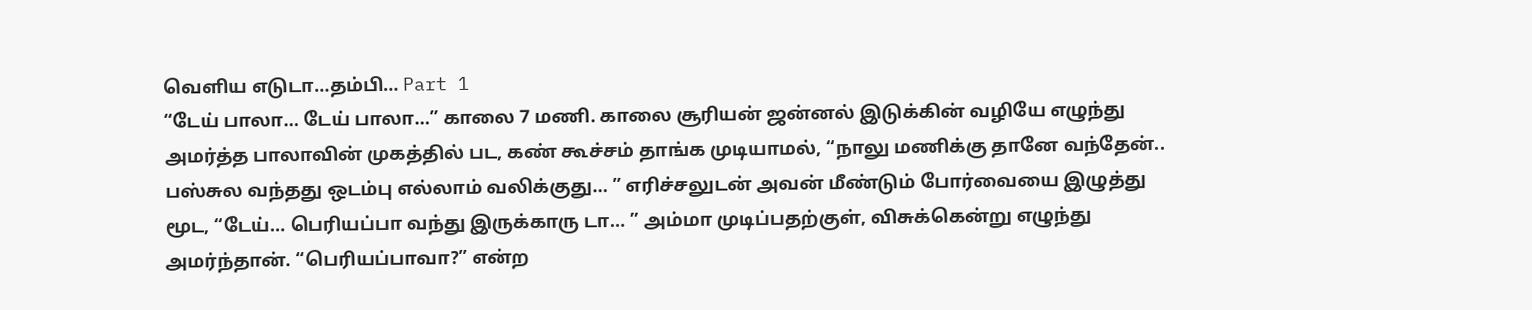வெளிய எடுடா…தம்பி… Part 1
“டேய் பாலா… டேய் பாலா…” காலை 7 மணி. காலை சூரியன் ஜன்னல் இடுக்கின் வழியே எழுந்து அமர்த்த பாலாவின் முகத்தில் பட, கண் கூச்சம் தாங்க முடியாமல், “நாலு மணிக்கு தானே வந்தேன்.. பஸ்சுல வந்தது ஒடம்பு எல்லாம் வலிக்குது… ” எரிச்சலுடன் அவன் மீண்டும் போர்வையை இழுத்து மூட, “டேய்… பெரியப்பா வந்து இருக்காரு டா… ” அம்மா முடிப்பதற்குள், விசுக்கென்று எழுந்து அமர்ந்தான். “பெரியப்பாவா?” என்ற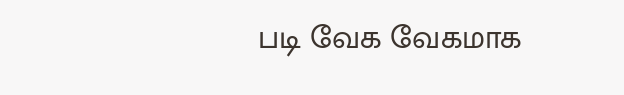படி வேக வேகமாக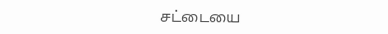சட்டையை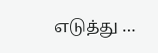எடுத்து …